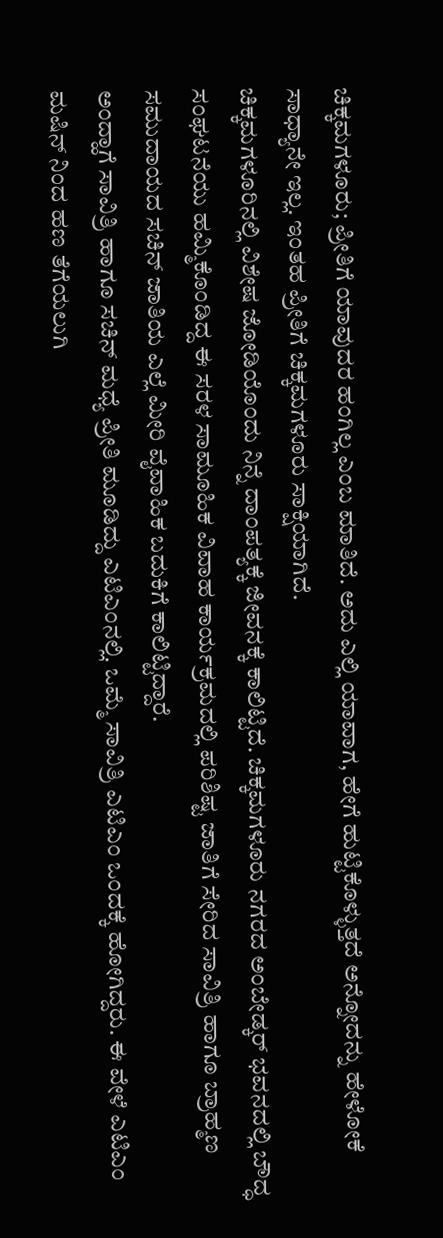ಚಿಕ್ಕಮಗಳೂರು; ಪ್ರೀತಿಗೆ ಯಾವುದರ ಹಂಗಿಲ್ಲ ಎಂಬ ಮಾತಿದೆ. ಅದು ಎಲ್ಲಿ ಯಾವಾಗ, ಹೇಗೆ ಹುಟ್ಟಿಕೊಳ್ಳುತ್ತದೆ ಅನ್ನೋದನ್ನು ಹೇಳೋಕೆ ಸಾಧ್ಯಾನೇ ಇಲ್ಲ. ಇಂತಹ ಪ್ರೀತಿಗೆ ಚಿಕ್ಕಮಗಳೂರು ಸಾಕ್ಷಿಯಾಗಿದೆ.
ಚಿಕ್ಕಮಗಳೂರಿನಲ್ಲಿ ವಿಶೇಷ ಜೋಡಿಯೊಂದು ನಿನ್ನೆ ದಾಂಪತ್ಯಕ್ಕೆ ಜೀವನಕ್ಕೆ ಕಾಲಿಟ್ಟಿದೆ. ಚಿಕ್ಕಮಗಳೂರು ನಗರದ ಅಂಬೇಡ್ಕರ್ ಭವನದಲ್ಲಿ ಬೌದ್ಧ ಸಂಘಟನೆಯು ಹಮ್ಮಿಕೊಂಡಿದ್ದ ಈ ಸರಳ ಸಾಮೂಹಿಕ ವಿವಾಹ ಕಾರ್ಯಕ್ರಮದಲ್ಲಿ ಪರಿಶಿಷ್ಟ ಜಾತಿಗೆ ಸೇರಿದ ಸಾವಿತ್ರಿ ಹಾಗೂ ಬ್ರಾಹ್ಮಣ ಸಮುದಾಯದ ಸಚಿನ್ ಜಾತಿಯ ಎಲ್ಲೆ ಮೀರಿ ವೈವಾಹಿಕ ಬದುಕಿಗೆ ಕಾಲಿಟ್ಟಿದ್ದಾರೆ.
ಅಂದ್ಹಾಗೆ ಸಾವಿತ್ರಿ ಹಾಗೂ ಸಚಿನ್ ಮಧ್ಯೆ ಪ್ರೀತಿ ಮೂಡಿದ್ದು ಎಟಿಎಂನಲ್ಲಿ. ಒಮ್ಮೆ ಸಾವಿತ್ರಿ ಎಟಿಎಂ ಒಂದಕ್ಕೆ ಹೋಗಿದ್ದರು. ಈ ವೇಳೆ ಎಟಿಎಂ ಮಷಿನ್ ನಿಂದ ಹಣ ತೆಗೆಯಲುಗಿ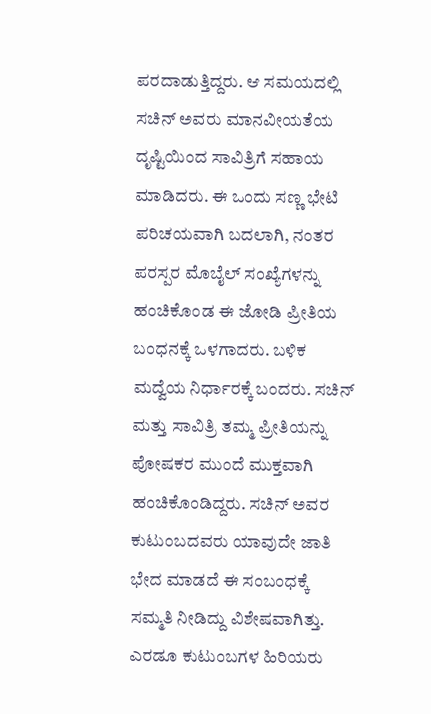ಪರದಾಡುತ್ತಿದ್ದರು. ಆ ಸಮಯದಲ್ಲಿ ಸಚಿನ್ ಅವರು ಮಾನವೀಯತೆಯ ದೃಷ್ಟಿಯಿಂದ ಸಾವಿತ್ರಿಗೆ ಸಹಾಯ ಮಾಡಿದರು. ಈ ಒಂದು ಸಣ್ಣ ಭೇಟಿ ಪರಿಚಯವಾಗಿ ಬದಲಾಗಿ, ನಂತರ ಪರಸ್ಪರ ಮೊಬೈಲ್ ಸಂಖ್ಯೆಗಳನ್ನು ಹಂಚಿಕೊಂಡ ಈ ಜೋಡಿ ಪ್ರೀತಿಯ ಬಂಧನಕ್ಕೆ ಒಳಗಾದರು. ಬಳಿಕ ಮದ್ವೆಯ ನಿರ್ಧಾರಕ್ಕೆ ಬಂದರು. ಸಚಿನ್ ಮತ್ತು ಸಾವಿತ್ರಿ ತಮ್ಮ ಪ್ರೀತಿಯನ್ನು ಪೋಷಕರ ಮುಂದೆ ಮುಕ್ತವಾಗಿ ಹಂಚಿಕೊಂಡಿದ್ದರು. ಸಚಿನ್ ಅವರ ಕುಟುಂಬದವರು ಯಾವುದೇ ಜಾತಿ ಭೇದ ಮಾಡದೆ ಈ ಸಂಬಂಧಕ್ಕೆ ಸಮ್ಮತಿ ನೀಡಿದ್ದು ವಿಶೇಷವಾಗಿತ್ತು. ಎರಡೂ ಕುಟುಂಬಗಳ ಹಿರಿಯರು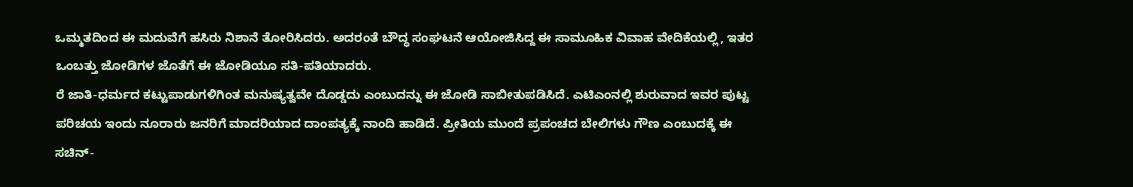ಒಮ್ಮತದಿಂದ ಈ ಮದುವೆಗೆ ಹಸಿರು ನಿಶಾನೆ ತೋರಿಸಿದರು. ಅದರಂತೆ ಬೌದ್ಧ ಸಂಘಟನೆ ಆಯೋಜಿಸಿದ್ದ ಈ ಸಾಮೂಹಿಕ ವಿವಾಹ ವೇದಿಕೆಯಲ್ಲಿ, ಇತರ ಒಂಬತ್ತು ಜೋಡಿಗಳ ಜೊತೆಗೆ ಈ ಜೋಡಿಯೂ ಸತಿ-ಪತಿಯಾದರು.
ರೆ ಜಾತಿ-ಧರ್ಮದ ಕಟ್ಟುಪಾಡುಗಳಿಗಿಂತ ಮನುಷ್ಯತ್ವವೇ ದೊಡ್ಡದು ಎಂಬುದನ್ನು ಈ ಜೋಡಿ ಸಾಬೀತುಪಡಿಸಿದೆ. ಎಟಿಎಂನಲ್ಲಿ ಶುರುವಾದ ಇವರ ಪುಟ್ಟ ಪರಿಚಯ ಇಂದು ನೂರಾರು ಜನರಿಗೆ ಮಾದರಿಯಾದ ದಾಂಪತ್ಯಕ್ಕೆ ನಾಂದಿ ಹಾಡಿದೆ. ಪ್ರೀತಿಯ ಮುಂದೆ ಪ್ರಪಂಚದ ಬೇಲಿಗಳು ಗೌಣ ಎಂಬುದಕ್ಕೆ ಈ ಸಚಿನ್-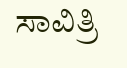ಸಾವಿತ್ರಿ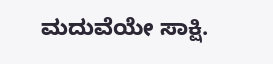ಮದುವೆಯೇ ಸಾಕ್ಷಿ.